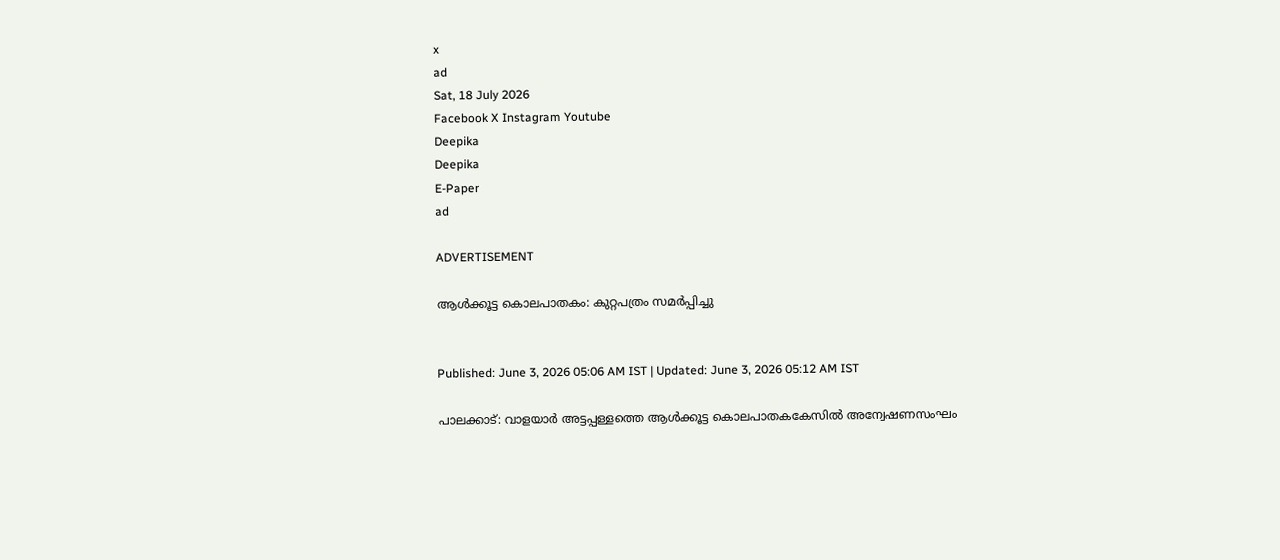x
ad
Sat, 18 July 2026
Facebook X Instagram Youtube
Deepika
Deepika
E-Paper
ad

ADVERTISEMENT

ആൾക്കൂട്ട കൊലപാതകം: കുറ്റപത്രം സമർപ്പിച്ചു


Published: June 3, 2026 05:06 AM IST | Updated: June 3, 2026 05:12 AM IST

പാലക്കാട്: വാളയാർ അട്ടപ്പള്ളത്തെ ആൾക്കൂട്ട കൊലപാതകകേസിൽ അന്വേഷണസംഘം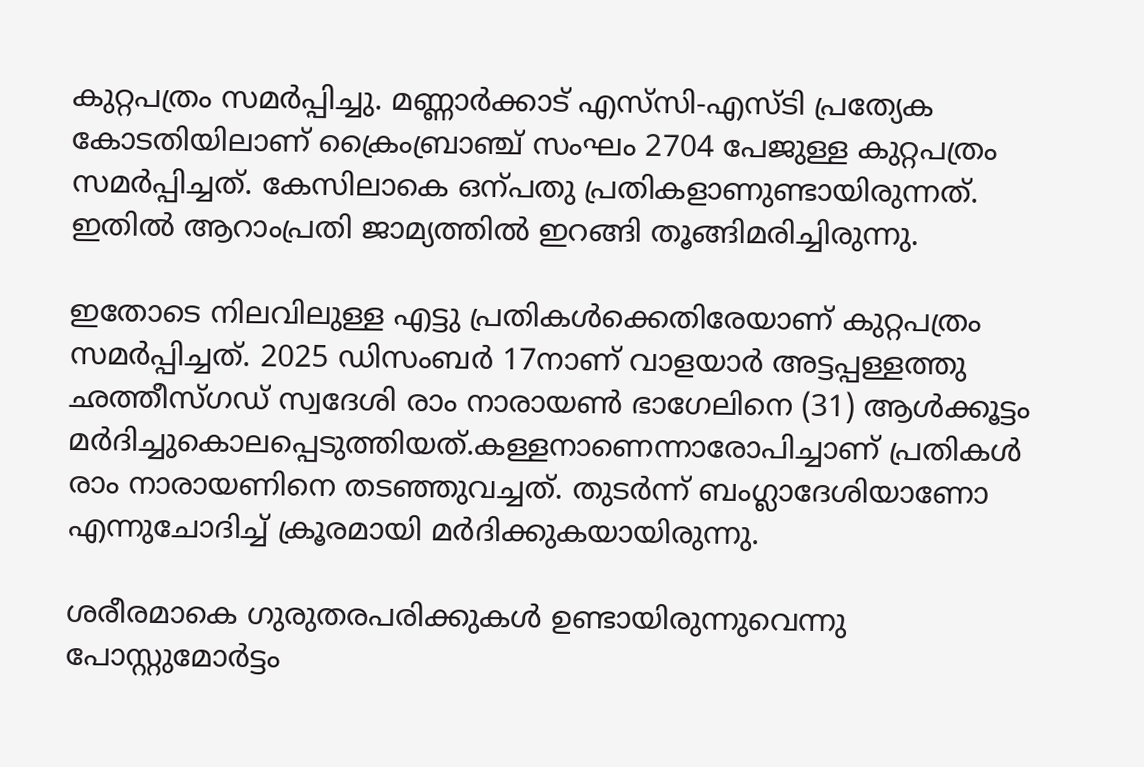കുറ്റപത്രം സമർപ്പിച്ചു. മണ്ണാർക്കാട് എസ്‌സി-എസ്ടി പ്രത്യേക കോടതിയിലാണ് ക്രൈംബ്രാഞ്ച് സംഘം 2704 പേജുള്ള കുറ്റപത്രം സമർപ്പിച്ചത്. കേസിലാകെ ഒന്പതു പ്രതികളാണുണ്ടായിരുന്നത്. ഇതിൽ ആറാംപ്രതി ജാമ്യത്തിൽ ഇറങ്ങി തൂങ്ങിമരിച്ചിരുന്നു.

ഇതോടെ നിലവിലുള്ള എട്ടു പ്രതികൾക്കെതിരേയാണ് കുറ്റപത്രം സമർപ്പിച്ചത്. 2025 ഡിസംബർ 17നാണ് വാളയാർ അട്ടപ്പള്ളത്തു ഛത്തീസ്ഗഡ് സ്വദേശി രാം നാരായൺ ഭാഗേലിനെ (31) ആൾക്കൂട്ടം മർദിച്ചുകൊലപ്പെടുത്തിയത്.കള്ളനാണെന്നാരോപിച്ചാണ് പ്രതികൾ രാം നാരായണിനെ തടഞ്ഞുവച്ചത്. തുടർന്ന് ബംഗ്ലാദേശിയാണോ എന്നുചോദിച്ച് ക്രൂരമായി മർദിക്കുകയായിരുന്നു.

ശരീരമാകെ ഗുരുതരപരിക്കുകൾ ഉണ്ടായിരുന്നുവെന്നു പോസ്റ്റുമോർട്ടം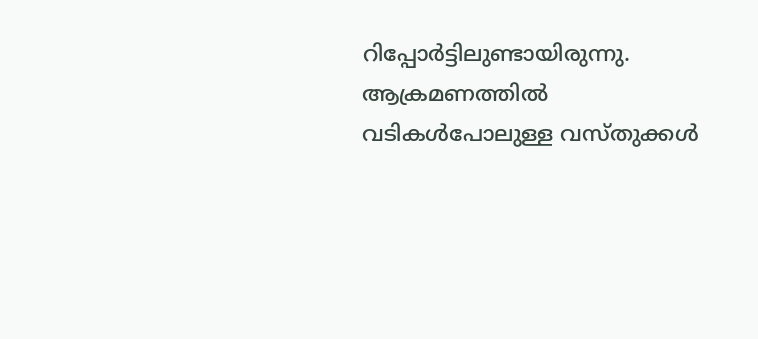റിപ്പോർട്ടിലുണ്ടായിരുന്നു. ആക്രമണത്തിൽ വടികൾപോലുള്ള വസ്തുക്കൾ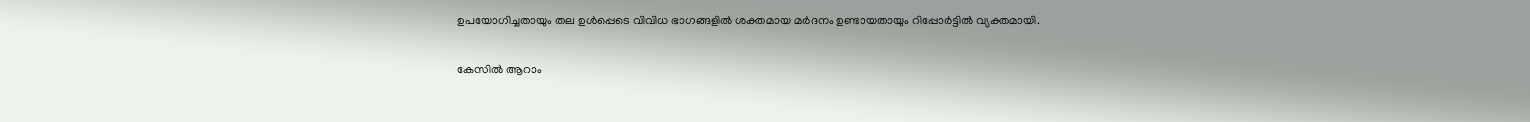ഉപയോഗിച്ചതായും തല ഉൾപ്പെടെ വിവിധ ഭാഗങ്ങളിൽ ശക്തമായ മർദനം ഉണ്ടായതായും റിപ്പോർട്ടിൽ വ്യക്തമായി.

കേസിൽ ആറാം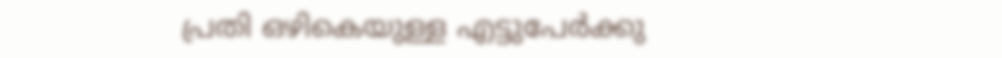പ്രതി ഒഴികെയുള്ള എട്ടുപേർക്കു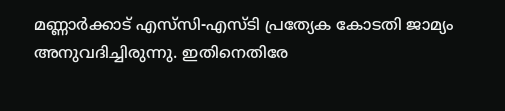മണ്ണാർക്കാട് എസ്‌സി-എസ്ടി പ്രത്യേക കോടതി ജാമ്യം അനുവദിച്ചിരുന്നു. ഇതിനെതിരേ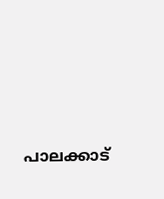പാലക്കാട്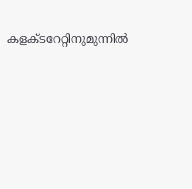കളക്ടറേറ്റിനുമുന്നിൽ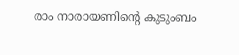രാം നാരായണിന്‍റെ കുടുംബം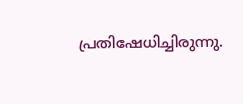പ്രതിഷേധിച്ചിരുന്നു.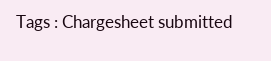Tags : Chargesheet submitted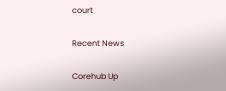court

Recent News

Corehub Up